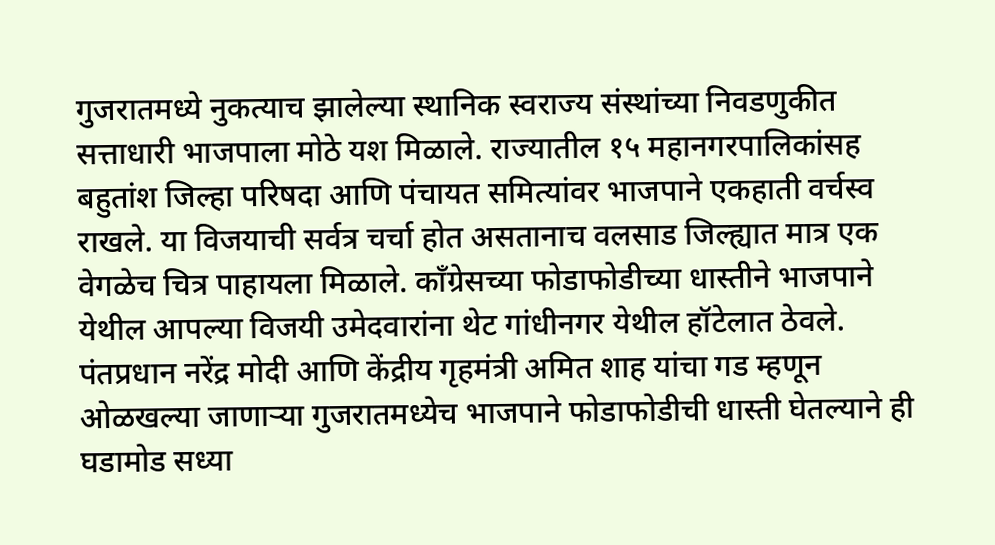गुजरातमध्ये नुकत्याच झालेल्या स्थानिक स्वराज्य संस्थांच्या निवडणुकीत सत्ताधारी भाजपाला मोठे यश मिळाले. राज्यातील १५ महानगरपालिकांसह बहुतांश जिल्हा परिषदा आणि पंचायत समित्यांवर भाजपाने एकहाती वर्चस्व राखले. या विजयाची सर्वत्र चर्चा होत असतानाच वलसाड जिल्ह्यात मात्र एक वेगळेच चित्र पाहायला मिळाले. काँग्रेसच्या फोडाफोडीच्या धास्तीने भाजपाने येथील आपल्या विजयी उमेदवारांना थेट गांधीनगर येथील हॉटेलात ठेवले. पंतप्रधान नरेंद्र मोदी आणि केंद्रीय गृहमंत्री अमित शाह यांचा गड म्हणून ओळखल्या जाणाऱ्या गुजरातमध्येच भाजपाने फोडाफोडीची धास्ती घेतल्याने ही घडामोड सध्या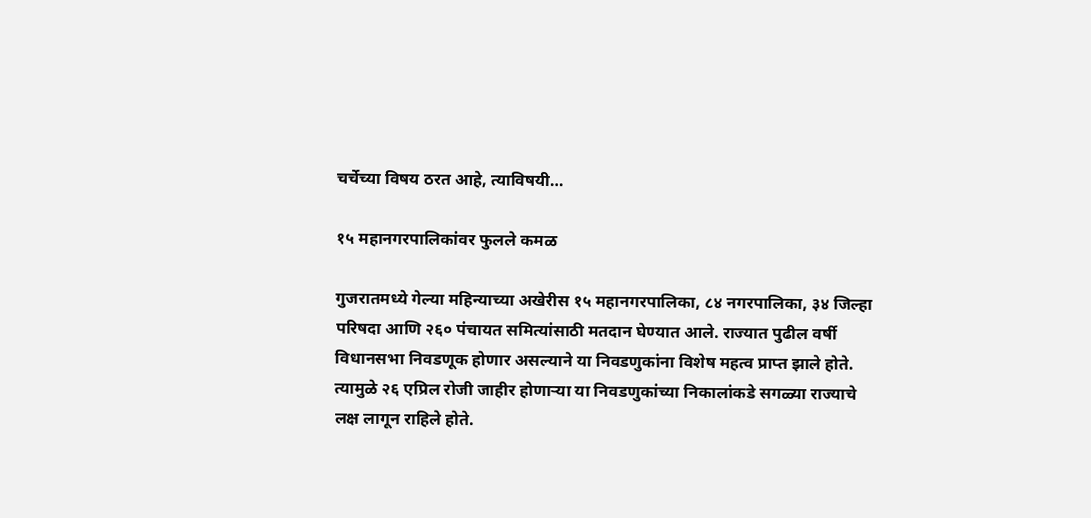चर्चेच्या विषय ठरत आहे, त्याविषयी…

१५ महानगरपालिकांवर फुलले कमळ

गुजरातमध्ये गेल्या महिन्याच्या अखेरीस १५ महानगरपालिका, ८४ नगरपालिका, ३४ जिल्हा परिषदा आणि २६० पंचायत समित्यांसाठी मतदान घेण्यात आले. राज्यात पुढील वर्षी विधानसभा निवडणूक होणार असल्याने या निवडणुकांना विशेष महत्व प्राप्त झाले होते. त्यामुळे २६ एप्रिल रोजी जाहीर होणाऱ्या या निवडणुकांच्या निकालांकडे सगळ्या राज्याचे लक्ष लागून राहिले होते.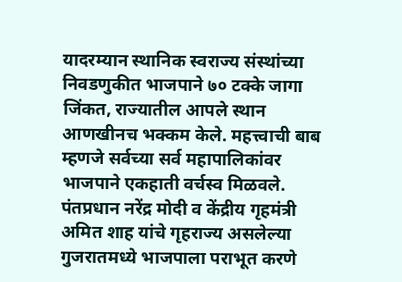यादरम्यान स्थानिक स्वराज्य संस्थांच्या निवडणुकीत भाजपाने ७० टक्के जागा जिंकत, राज्यातील आपले स्थान आणखीनच भक्कम केले. महत्त्वाची बाब म्हणजे सर्वच्या सर्व महापालिकांवर भाजपाने एकहाती वर्चस्व मिळवले. पंतप्रधान नरेंद्र मोदी व केंद्रीय गृहमंत्री अमित शाह यांचे गृहराज्य असलेल्या गुजरातमध्ये भाजपाला पराभूत करणे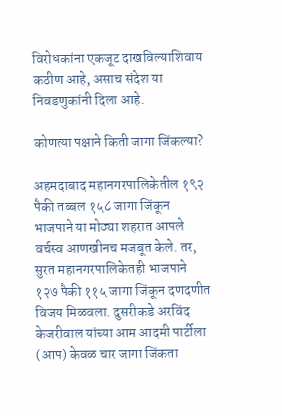विरोधकांना एकजूट दाखविल्याशिवाय कठीण आहे, असाच संदेश या निवडणुकांनी दिला आहे.

कोणत्या पक्षाने किती जागा जिंकल्या?

अहमदाबाद महानगरपालिकेतील १९२ पैकी तब्बल १५८ जागा जिंकून भाजपाने या मोठ्या शहरात आपले वर्चस्व आणखीनच मजबूत केले. तर, सुरत महानगरपालिकेतही भाजपाने १२७ पैकी ११५ जागा जिंकून दणदणीत विजय मिळवला. दुसरीकडे अरविंद केजरीवाल यांच्या आम आदमी पार्टीला (आप) केवळ चार जागा जिंकता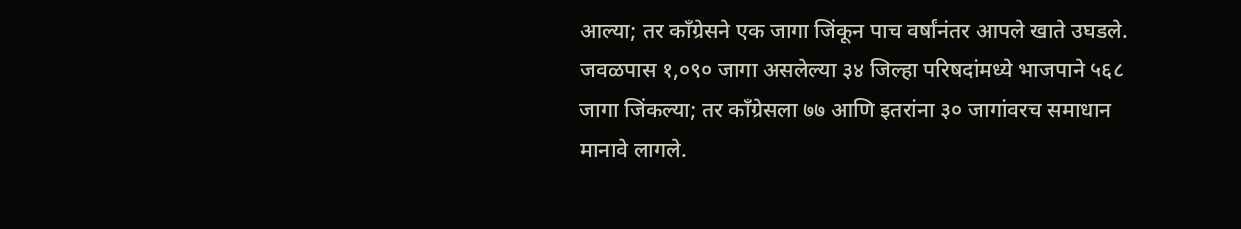आल्या; तर काँग्रेसने एक जागा जिंकून पाच वर्षांनंतर आपले खाते उघडले. जवळपास १,०९० जागा असलेल्या ३४ जिल्हा परिषदांमध्ये भाजपाने ५६८ जागा जिंकल्या; तर काँग्रेसला ७७ आणि इतरांना ३० जागांवरच समाधान मानावे लागले.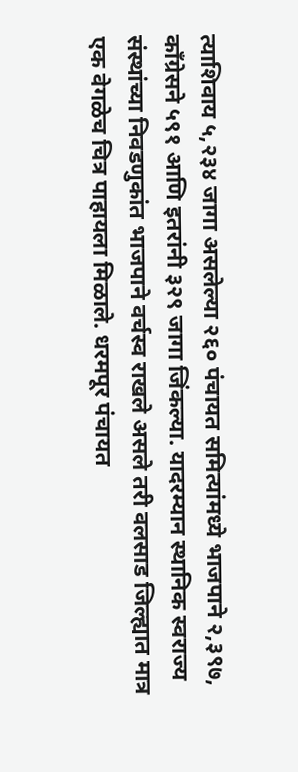त्याशिवाय ५,२३४ जागा असलेल्या २६० पंचायत समित्यांमध्ये भाजपाने २,३९७, काँग्रेसने ५९१ आणि इतरांनी ३२९ जागा जिंकल्या. यादरम्यान स्थानिक स्वराज्य संस्थांच्या निवडणुकांत भाजपाने वर्चस्व राखले असले तरी वलसाड जिल्ह्यात मात्र एक वेगळेच चित्र पाहायला मिळाले. धरमपूर पंचायत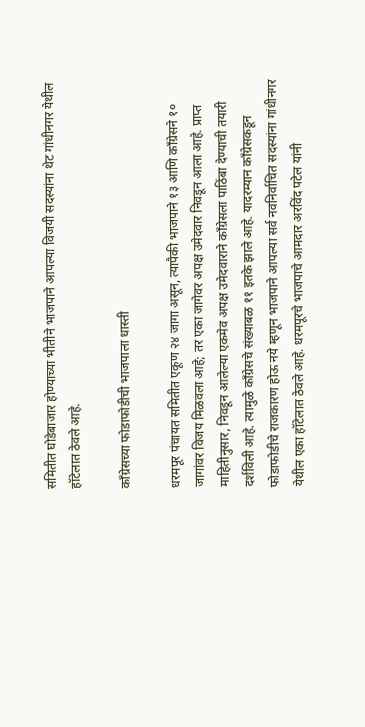समितीत घोडेबाजार होण्याच्या भीतीने भाजपाने आपल्या विजयी सदस्यांना थेट गांधीनगर येथील हॉटेलात ठेवले आहे.

काँग्रेसच्या फोडाफोडीची भाजपाला धास्ती

धरमपूर पंचायत समितीत एकूण २४ जागा असून, त्यापैकी भाजपाने १३ आणि काँग्रेसने १० जागांवर विजय मिळवला आहे; तर एका जागेवर अपक्ष उमेदवार निवडून आला आहे. प्राप्त माहितीनुसार, निवडून आलेल्या एकमेव अपक्ष उमेदवाराने काँग्रेसला पाठिंबा देण्याची तयारी दर्शविली आहे. त्यामुळे काँग्रेसचे संख्याबळ ११ इतके झाले आहे. यादरम्यान काँग्रेसकडून फोडाफोडीचे राजकारण होऊ नये म्हणून भाजपाने आपल्या सर्व नवनिर्वाचित सदस्यांना गांधीनगर येथील एका हॉटेलात ठेवले आहे. धरमपूरचे भाजपाचे आमदार अरविंद पटेल यांनी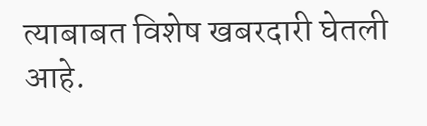त्याबाबत विशेष खबरदारी घेतली आहे.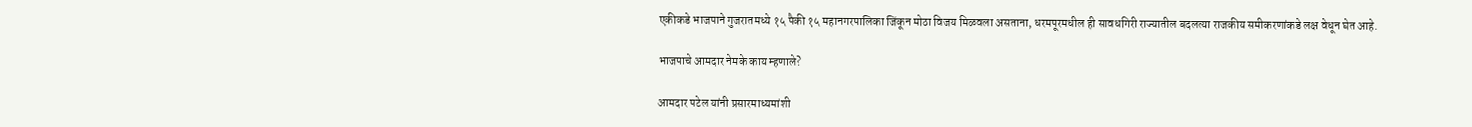एकीकडे भाजपाने गुजरातमध्ये १५ पैकी १५ महानगरपालिका जिंकून मोठा विजय मिळवला असताना, धरमपूरमधील ही सावधगिरी राज्यातील बदलत्या राजकीय समीकरणांकडे लक्ष वेधून घेत आहे.

भाजपाचे आमदार नेमके काय म्हणाले?

आमदार पटेल यांनी प्रसारमाध्यमांशी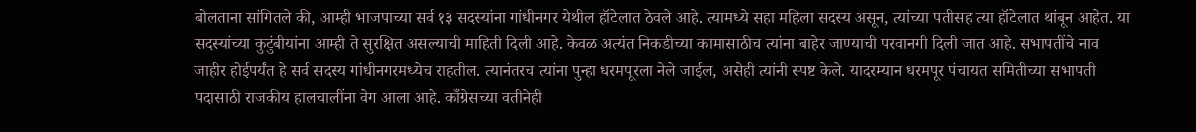बोलताना सांगितले की, आम्ही भाजपाच्या सर्व १३ सदस्यांना गांधीनगर येथील हॉटेलात ठेवले आहे. त्यामध्ये सहा महिला सदस्य असून, त्यांच्या पतीसह त्या हॉटेलात थांबून आहेत. या सदस्यांच्या कुटुंबीयांना आम्ही ते सुरक्षित असल्याची माहिती दिली आहे. केवळ अत्यंत निकडीच्या कामासाठीच त्यांना बाहेर जाण्याची परवानगी दिली जात आहे. सभापतींचे नाव जाहीर होईपर्यंत हे सर्व सदस्य गांधीनगरमध्येच राहतील. त्यानंतरच त्यांना पुन्हा धरमपूरला नेले जाईल, असेही त्यांनी स्पष्ट केले. यादरम्यान धरमपूर पंचायत समितीच्या सभापती पदासाठी राजकीय हालचालींना वेग आला आहे. काँग्रेसच्या वतीनेही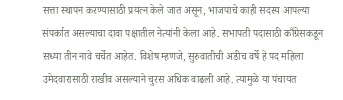सत्ता स्थापन करण्यासाठी प्रयत्न केले जात असून, भाजपाचे काही सदस्य आपल्या संपर्कात असल्याचा दावा पक्षातील नेत्यांनी केला आहे. सभापती पदासाठी काँग्रेसकडून सध्या तीन नावे चर्चेत आहेत. विशेष म्हणजे, सुरुवातीची अडीच वर्षे हे पद महिला उमेदवारासाठी राखीव असल्याने चुरस अधिक वाढली आहे. त्यामुळे या पंचायत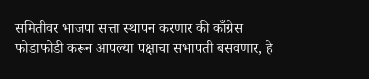समितीवर भाजपा सत्ता स्थापन करणार की काँग्रेस फोडाफोडी करून आपल्या पक्षाचा सभापती बसवणार, हे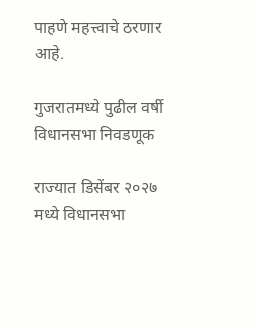पाहणे महत्त्वाचे ठरणार आहे.

गुजरातमध्ये पुढील वर्षी विधानसभा निवडणूक

राज्यात डिसेंबर २०२७ मध्ये विधानसभा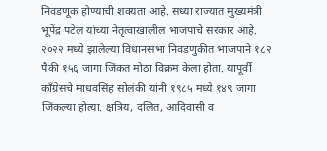निवडणूक होण्याची शक्यता आहे. सध्या राज्यात मुख्यमंत्री भूपेंद्र पटेल यांच्या नेतृत्वाखालील भाजपाचे सरकार आहे. २०२२ मध्ये झालेल्या विधानसभा निवडणुकीत भाजपाने १८२ पैकी १५६ जागा जिंकत मोठा विक्रम केला होता. यापूर्वी काँग्रेसचे माधवसिंह सोलंकी यांनी १९८५ मध्ये १४९ जागा जिंकल्या होत्या. क्षत्रिय, दलित, आदिवासी व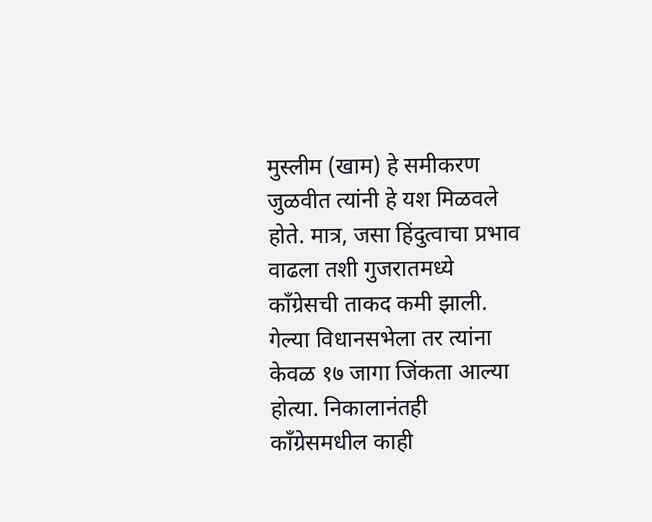मुस्लीम (खाम) हे समीकरण जुळवीत त्यांनी हे यश मिळवले होते. मात्र, जसा हिंदुत्वाचा प्रभाव वाढला तशी गुजरातमध्ये काँग्रेसची ताकद कमी झाली. गेल्या विधानसभेला तर त्यांना केवळ १७ जागा जिंकता आल्या होत्या. निकालानंतही काँग्रेसमधील काही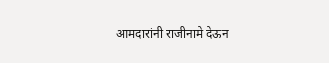आमदारांनी राजीनामे देऊन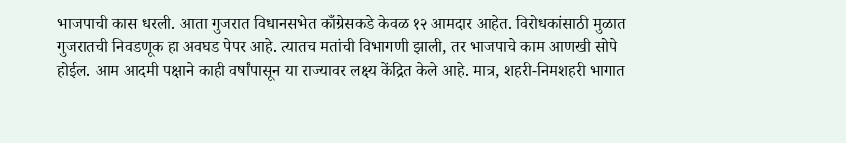भाजपाची कास धरली. आता गुजरात विधानसभेत काँग्रेसकडे केवळ १२ आमदार आहेत. विरोधकांसाठी मुळात गुजरातची निवडणूक हा अवघड पेपर आहे. त्यातच मतांची विभागणी झाली, तर भाजपाचे काम आणखी सोपे होईल. आम आदमी पक्षाने काही वर्षांपासून या राज्यावर लक्ष्य केंद्रित केले आहे. मात्र, शहरी-निमशहरी भागात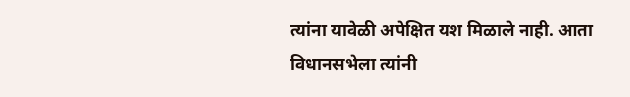त्यांना यावेळी अपेक्षित यश मिळाले नाही. आता विधानसभेला त्यांनी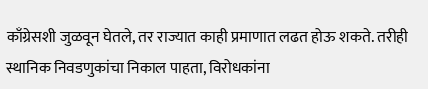काँग्रेसशी जुळवून घेतले, तर राज्यात काही प्रमाणात लढत होऊ शकते. तरीही स्थानिक निवडणुकांचा निकाल पाहता, विरोधकांना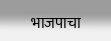भाजपाचा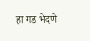हा गड भेदणे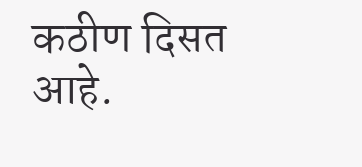कठीण दिसत आहे.